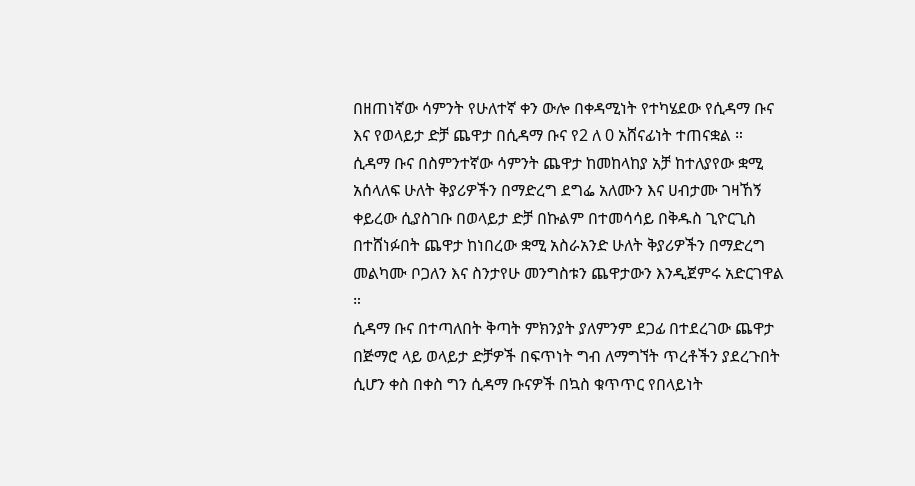በዘጠነኛው ሳምንት የሁለተኛ ቀን ውሎ በቀዳሚነት የተካሄደው የሲዳማ ቡና እና የወላይታ ድቻ ጨዋታ በሲዳማ ቡና የ2 ለ 0 አሸናፊነት ተጠናቋል ።
ሲዳማ ቡና በስምንተኛው ሳምንት ጨዋታ ከመከላከያ አቻ ከተለያየው ቋሚ አሰላለፍ ሁለት ቅያሪዎችን በማድረግ ደግፌ አለሙን እና ሀብታሙ ገዛኸኝ ቀይረው ሲያስገቡ በወላይታ ድቻ በኩልም በተመሳሳይ በቅዱስ ጊዮርጊስ በተሸነፉበት ጨዋታ ከነበረው ቋሚ አስራአንድ ሁለት ቅያሪዎችን በማድረግ መልካሙ ቦጋለን እና ስንታየሁ መንግስቱን ጨዋታውን እንዲጀምሩ አድርገዋል ።
ሲዳማ ቡና በተጣለበት ቅጣት ምክንያት ያለምንም ደጋፊ በተደረገው ጨዋታ በጅማሮ ላይ ወላይታ ድቻዎች በፍጥነት ግብ ለማግኘት ጥረቶችን ያደረጉበት ሲሆን ቀስ በቀስ ግን ሲዳማ ቡናዎች በኳስ ቁጥጥር የበላይነት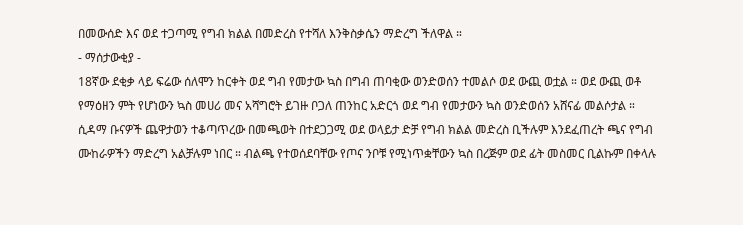በመውሰድ እና ወደ ተጋጣሚ የግብ ክልል በመድረስ የተሻለ እንቅስቃሴን ማድረግ ችለዋል ።
- ማሰታውቂያ -
18ኛው ደቂቃ ላይ ፍሬው ሰለሞን ከርቀት ወደ ግብ የመታው ኳስ በግብ ጠባቂው ወንድወሰን ተመልሶ ወደ ውጪ ወቷል ። ወደ ውጪ ወቶ የማዕዘን ምት የሆነውን ኳስ መሀሪ መና አሻግሮት ይገዙ ቦጋለ ጠንከር አድርጎ ወደ ግብ የመታውን ኳስ ወንድወሰን አሸናፊ መልሶታል ።
ሲዳማ ቡናዎች ጨዋታወን ተቆጣጥረው በመጫወት በተደጋጋሚ ወደ ወላይታ ድቻ የግብ ክልል መድረስ ቢችሉም እንደፈጠረት ጫና የግብ ሙከራዎችን ማድረግ አልቻሉም ነበር ። ብልጫ የተወሰደባቸው የጦና ንቦቹ የሚነጥቋቸውን ኳስ በረጅም ወደ ፊት መስመር ቢልኩም በቀላሉ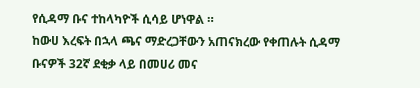የሲዳማ ቡና ተከላካዮች ሲሳይ ሆነዋል ።
ከውሀ እረፍት በኋላ ጫና ማድረጋቸውን አጠናክረው የቀጠሉት ሲዳማ ቡናዎች 32ኛ ደቂቃ ላይ በመሀሪ መና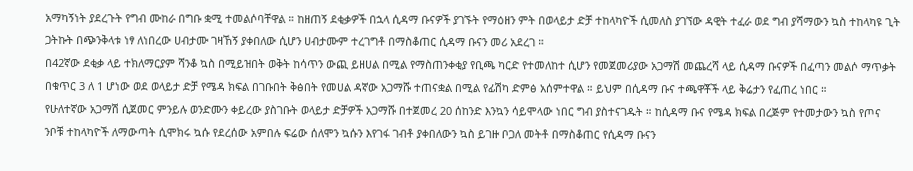አማካኝነት ያደረጉት የግብ ሙከራ በግቡ ቋሚ ተመልሶባቸዋል ። ከዘጠኝ ደቂቃዎች በኋላ ሲዳማ ቡናዎች ያገኙት የማዕዘን ምት በወላይታ ድቻ ተከላካዮች ሲመለስ ያገኘው ዳዊት ተፈራ ወደ ግብ ያሻማውን ኳስ ተከላካዩ ጊት ጋትኩት በጭንቅላቱ ነፃ ለነበረው ሀብታሙ ገዛኸኝ ያቀበለው ሲሆን ሀብታሙም ተረገግቶ በማስቆጠር ሲዳማ ቡናን መሪ አደረገ ።
በ42ኛው ደቂቃ ላይ ተክለማርያም ሻንቆ ኳስ በሚይዝበት ወቅት ከሳጥን ውጪ ይዘሀል በሚል የማስጠንቀቂያ የቢጫ ካርድ የተመለከተ ሲሆን የመጀመሪያው አጋማሽ መጨረሻ ላይ ሲዳማ ቡናዎች በፈጣን መልሶ ማጥቃት በቁጥር 3 ለ 1 ሆነው ወደ ወላይታ ድቻ የሜዳ ክፍል በገቡበት ቅፅበት የመሀል ዳኛው አጋማሹ ተጠናቋል በሚል የፊሽካ ድምፅ አሰምተዋል ። ይህም በሲዳማ ቡና ተጫዋቾች ላይ ቅሬታን የፈጠረ ነበር ።
የሁለተኛው አጋማሽ ሲጀመር ምንይሉ ወንድሙን ቀይረው ያስገቡት ወላይታ ድቻዎች አጋማሹ በተጀመረ 20 ሰከንድ እንኳን ሳይሞላው ነበር ግብ ያስተናገዱት ። ከሲዳማ ቡና የሜዳ ክፍል በረጅም የተመታውን ኳስ የጦና ንቦቹ ተከላካዮች ለማውጣት ሲሞክሩ ኳሱ የደረሰው አምበሉ ፍሬው ሰለሞን ኳሱን እየገፋ ገብቶ ያቀበለውን ኳስ ይገዙ ቦጋለ መትቶ በማስቆጠር የሲዳማ ቡናን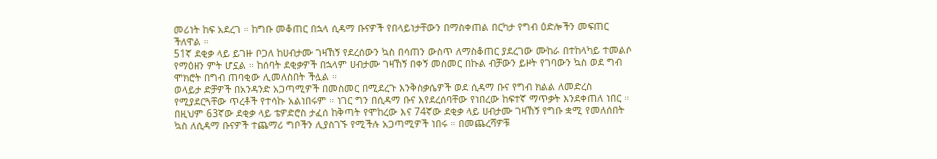መሪነት ከፍ አደረገ ። ከግቡ መቆጠር በኋላ ሲዳማ ቡናዎች የበላይነታቸውን በማስቀጠል በርካታ የግብ ዕድሎችን መፍጠር ችለዋል ።
51ኛ ደቂቃ ላይ ይገዙ ቦጋለ ከሀብታሙ ገዛኸኝ የደረሰውን ኳስ በሳጠን ውስጥ ለማስቆጠር ያደረገው ሙከራ በተከላካይ ተመልሶ የማዕዘን ምት ሆኗል ። ከሰባት ደቂቃዎች በኋላም ሀብታሙ ገዛኸኝ በቀኝ መስመር በኩል ብቻውን ይዞት የገባውን ኳስ ወደ ግብ ሞክሮት በግብ ጠባቂው ሊመለስበት ችሏል ።
ወላይታ ድቻዎች በአንዳንድ አጋጣሚዎች በመስመር በሚደረጉ እንቅስቃሴዎች ወደ ሲዳማ ቡና የግብ ክልል ለመድረስ የሚያደርጓቸው ጥረቶች የተሳኩ አልነበሩም ። ነገር ግን በሲዳማ ቡና እየደረሰባቸው የነበረው ከፍተኛ ማጥቃት እንደቀጠለ ነበር ።
በዚህም 63ኛው ደቂቃ ላይ ቴዎድሮስ ታፈሰ ከቅጣት የሞከረው እና 74ኛው ደቂቃ ላይ ሀብታሙ ገዛኸኝ የግቡ ቋሚ የመለሰበት ኳስ ለሲዳማ ቡናዎች ተጨማሪ ግቦችን ሊያስገኙ የሚችሉ አጋጣሚዎች ነበሩ ። በመጨረሻዎቹ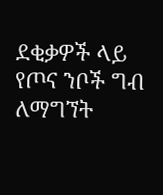ደቂቃዎች ላይ የጦና ንቦች ግብ ለማግኘት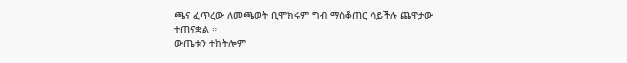ጫና ፈጥረው ለመጫወት ቢሞክሩም ግብ ማስቆጠር ሳይችሉ ጨዋታው ተጠናቋል ።
ውጤቱን ተከትሎም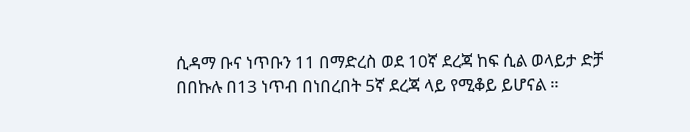ሲዳማ ቡና ነጥቡን 11 በማድረስ ወደ 10ኛ ደረጃ ከፍ ሲል ወላይታ ድቻ በበኩሉ በ13 ነጥብ በነበረበት 5ኛ ደረጃ ላይ የሚቆይ ይሆናል ።